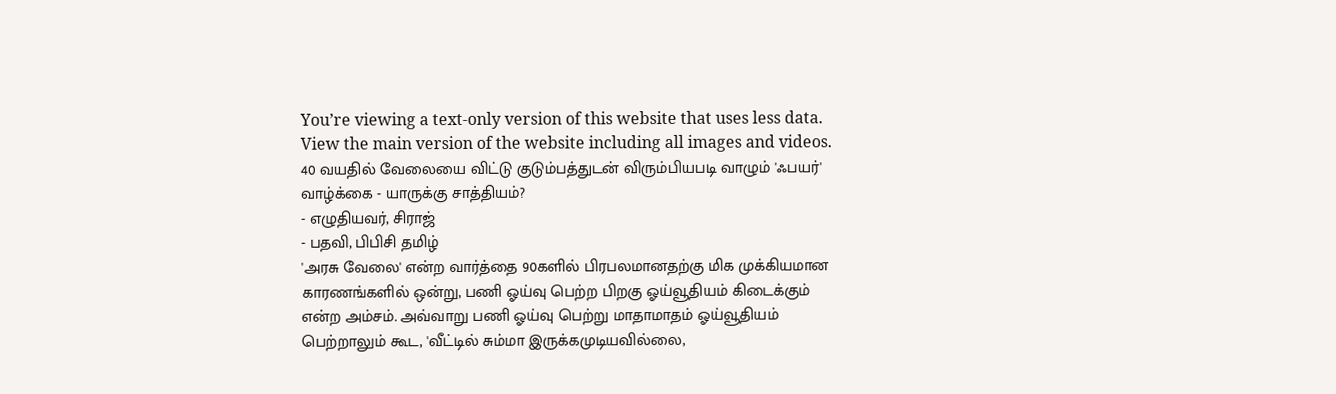You’re viewing a text-only version of this website that uses less data. View the main version of the website including all images and videos.
40 வயதில் வேலையை விட்டு குடும்பத்துடன் விரும்பியபடி வாழும் 'ஃபயர்' வாழ்க்கை - யாருக்கு சாத்தியம்?
- எழுதியவர், சிராஜ்
- பதவி, பிபிசி தமிழ்
'அரசு வேலை' என்ற வார்த்தை 90களில் பிரபலமானதற்கு மிக முக்கியமான காரணங்களில் ஒன்று, பணி ஓய்வு பெற்ற பிறகு ஓய்வூதியம் கிடைக்கும் என்ற அம்சம். அவ்வாறு பணி ஓய்வு பெற்று மாதாமாதம் ஓய்வூதியம் பெற்றாலும் கூட, 'வீட்டில் சும்மா இருக்கமுடியவில்லை,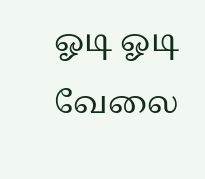ஓடி ஓடி வேலை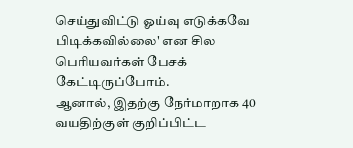செய்துவிட்டு ஓய்வு எடுக்கவே பிடிக்கவில்லை' என சில பெரியவர்கள் பேசக் கேட்டிருப்போம்.
ஆனால், இதற்கு நேர்மாறாக 40 வயதிற்குள் குறிப்பிட்ட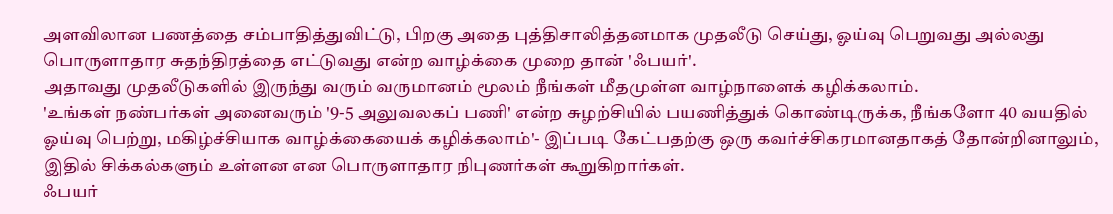அளவிலான பணத்தை சம்பாதித்துவிட்டு, பிறகு அதை புத்திசாலித்தனமாக முதலீடு செய்து, ஓய்வு பெறுவது அல்லது பொருளாதார சுதந்திரத்தை எட்டுவது என்ற வாழ்க்கை முறை தான் 'ஃபயர்'.
அதாவது முதலீடுகளில் இருந்து வரும் வருமானம் மூலம் நீங்கள் மீதமுள்ள வாழ்நாளைக் கழிக்கலாம்.
'உங்கள் நண்பர்கள் அனைவரும் '9-5 அலுவலகப் பணி' என்ற சுழற்சியில் பயணித்துக் கொண்டிருக்க, நீங்களோ 40 வயதில் ஓய்வு பெற்று, மகிழ்ச்சியாக வாழ்க்கையைக் கழிக்கலாம்'- இப்படி கேட்பதற்கு ஒரு கவர்ச்சிகரமானதாகத் தோன்றினாலும், இதில் சிக்கல்களும் உள்ளன என பொருளாதார நிபுணர்கள் கூறுகிறார்கள்.
ஃபயர்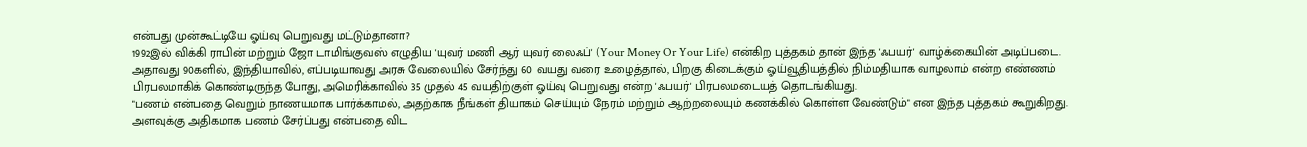என்பது முன்கூட்டியே ஓய்வு பெறுவது மட்டும்தானா?
1992இல் விக்கி ராபின் மற்றும் ஜோ டாமிங்குவஸ் எழுதிய 'யுவர் மணி ஆர் யுவர் லைஃப்' (Your Money Or Your Life) என்கிற புத்தகம் தான் இந்த 'ஃபயர்' வாழ்க்கையின் அடிப்படை.
அதாவது 90களில், இந்தியாவில், எப்படியாவது அரசு வேலையில் சேர்ந்து 60 வயது வரை உழைத்தால், பிறகு கிடைக்கும் ஓய்வூதியத்தில் நிம்மதியாக வாழலாம் என்ற எண்ணம் பிரபலமாகிக் கொண்டிருந்த போது, அமெரிக்காவில் 35 முதல் 45 வயதிற்குள் ஓய்வு பெறுவது என்ற 'ஃபயர்' பிரபலமடையத் தொடங்கியது.
"பணம் என்பதை வெறும் நாணயமாக பார்க்காமல், அதற்காக நீங்கள் தியாகம் செய்யும் நேரம் மற்றும் ஆற்றலையும் கணக்கில் கொள்ள வேண்டும்" என இந்த புத்தகம் கூறுகிறது. அளவுக்கு அதிகமாக பணம் சேர்ப்பது என்பதை விட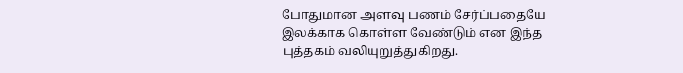போதுமான அளவு பணம் சேர்ப்பதையே இலக்காக கொள்ள வேண்டும் என இந்த புத்தகம் வலியுறுத்துகிறது.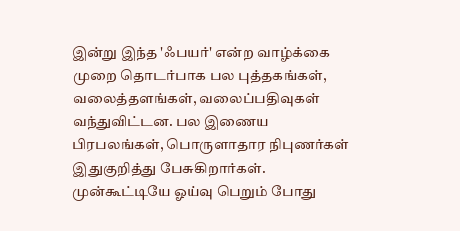இன்று இந்த 'ஃபயர்' என்ற வாழ்க்கை முறை தொடர்பாக பல புத்தகங்கள், வலைத்தளங்கள், வலைப்பதிவுகள் வந்துவிட்டன. பல இணைய பிரபலங்கள், பொருளாதார நிபுணர்கள் இதுகுறித்து பேசுகிறார்கள்.
முன்கூட்டியே ஓய்வு பெறும் போது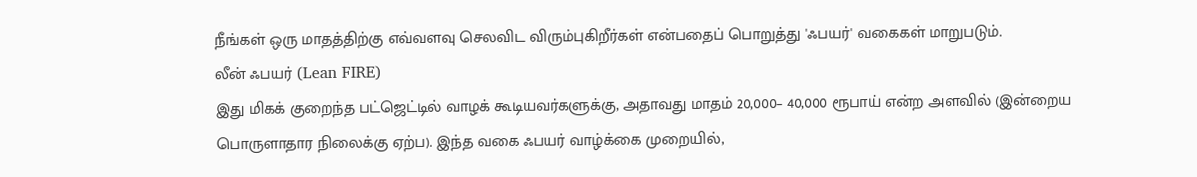நீங்கள் ஒரு மாதத்திற்கு எவ்வளவு செலவிட விரும்புகிறீர்கள் என்பதைப் பொறுத்து 'ஃபயர்' வகைகள் மாறுபடும்.
லீன் ஃபயர் (Lean FIRE)
இது மிகக் குறைந்த பட்ஜெட்டில் வாழக் கூடியவர்களுக்கு, அதாவது மாதம் 20,000– 40,000 ரூபாய் என்ற அளவில் (இன்றைய பொருளாதார நிலைக்கு ஏற்ப). இந்த வகை ஃபயர் வாழ்க்கை முறையில்,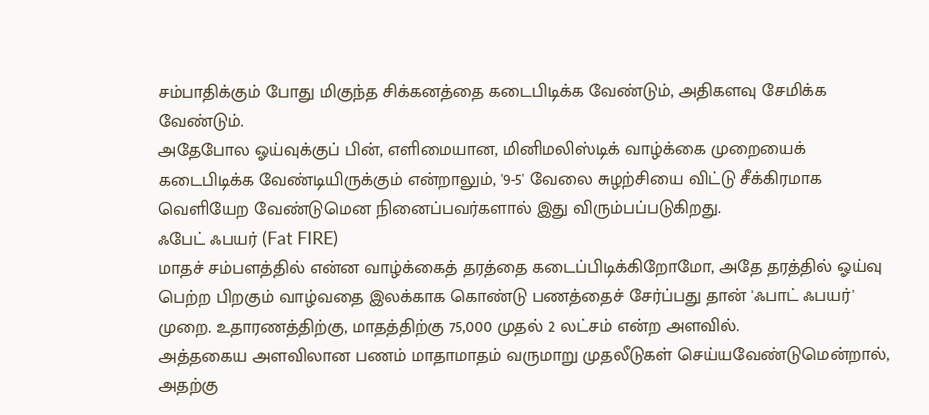சம்பாதிக்கும் போது மிகுந்த சிக்கனத்தை கடைபிடிக்க வேண்டும், அதிகளவு சேமிக்க வேண்டும்.
அதேபோல ஓய்வுக்குப் பின், எளிமையான, மினிமலிஸ்டிக் வாழ்க்கை முறையைக் கடைபிடிக்க வேண்டியிருக்கும் என்றாலும், '9-5' வேலை சுழற்சியை விட்டு சீக்கிரமாக வெளியேற வேண்டுமென நினைப்பவர்களால் இது விரும்பப்படுகிறது.
ஃபேட் ஃபயர் (Fat FIRE)
மாதச் சம்பளத்தில் என்ன வாழ்க்கைத் தரத்தை கடைப்பிடிக்கிறோமோ, அதே தரத்தில் ஓய்வு பெற்ற பிறகும் வாழ்வதை இலக்காக கொண்டு பணத்தைச் சேர்ப்பது தான் 'ஃபாட் ஃபயர்' முறை. உதாரணத்திற்கு, மாதத்திற்கு 75,000 முதல் 2 லட்சம் என்ற அளவில்.
அத்தகைய அளவிலான பணம் மாதாமாதம் வருமாறு முதலீடுகள் செய்யவேண்டுமென்றால், அதற்கு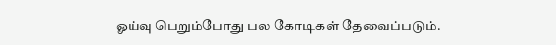ஓய்வு பெறும்போது பல கோடிகள் தேவைப்படும்.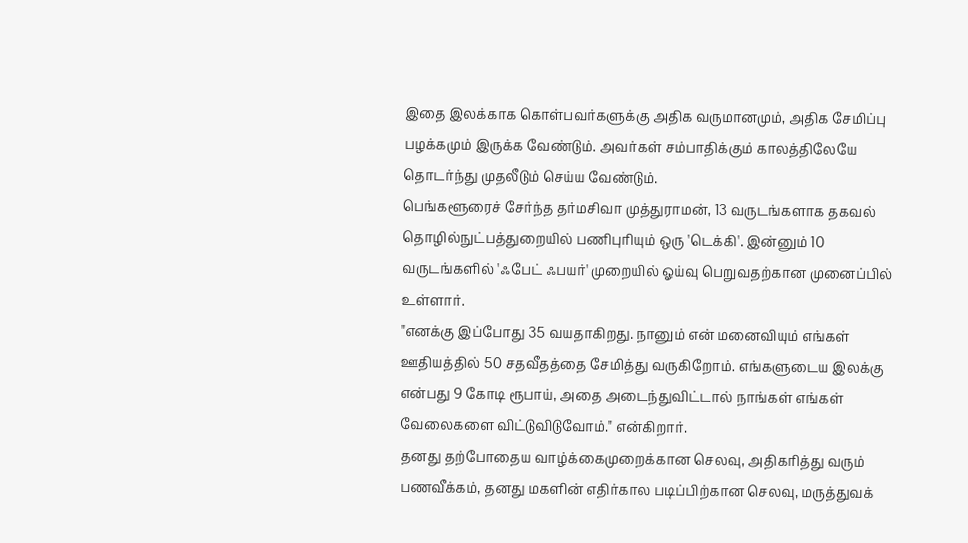இதை இலக்காக கொள்பவர்களுக்கு அதிக வருமானமும், அதிக சேமிப்பு பழக்கமும் இருக்க வேண்டும். அவர்கள் சம்பாதிக்கும் காலத்திலேயே தொடர்ந்து முதலீடும் செய்ய வேண்டும்.
பெங்களூரைச் சேர்ந்த தர்மசிவா முத்துராமன், 13 வருடங்களாக தகவல் தொழில்நுட்பத்துறையில் பணிபுரியும் ஒரு 'டெக்கி'. இன்னும் 10 வருடங்களில் 'ஃபேட் ஃபயர்' முறையில் ஓய்வு பெறுவதற்கான முனைப்பில் உள்ளார்.
"எனக்கு இப்போது 35 வயதாகிறது. நானும் என் மனைவியும் எங்கள் ஊதியத்தில் 50 சதவீதத்தை சேமித்து வருகிறோம். எங்களுடைய இலக்கு என்பது 9 கோடி ரூபாய், அதை அடைந்துவிட்டால் நாங்கள் எங்கள் வேலைகளை விட்டுவிடுவோம்." என்கிறார்.
தனது தற்போதைய வாழ்க்கைமுறைக்கான செலவு, அதிகரித்து வரும் பணவீக்கம், தனது மகளின் எதிர்கால படிப்பிற்கான செலவு, மருத்துவக்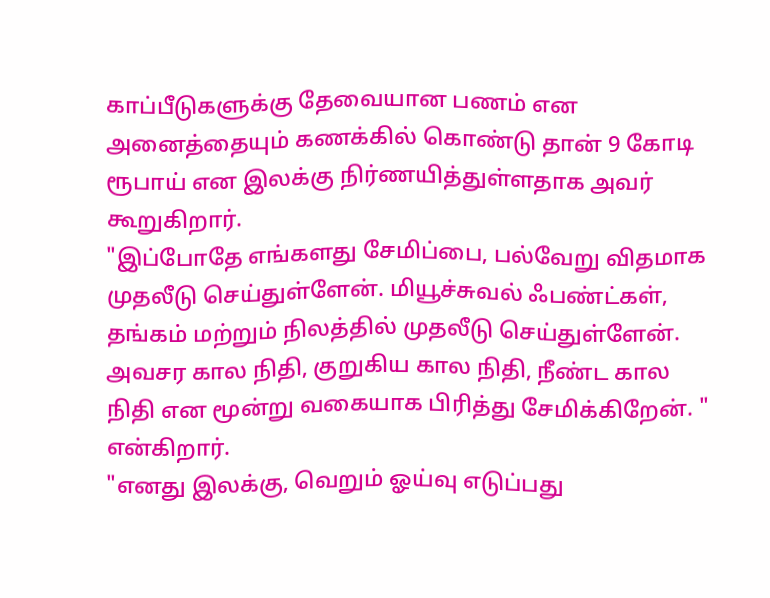காப்பீடுகளுக்கு தேவையான பணம் என அனைத்தையும் கணக்கில் கொண்டு தான் 9 கோடி ரூபாய் என இலக்கு நிர்ணயித்துள்ளதாக அவர் கூறுகிறார்.
"இப்போதே எங்களது சேமிப்பை, பல்வேறு விதமாக முதலீடு செய்துள்ளேன். மியூச்சுவல் ஃபண்ட்கள், தங்கம் மற்றும் நிலத்தில் முதலீடு செய்துள்ளேன். அவசர கால நிதி, குறுகிய கால நிதி, நீண்ட கால நிதி என மூன்று வகையாக பிரித்து சேமிக்கிறேன். " என்கிறார்.
"எனது இலக்கு, வெறும் ஓய்வு எடுப்பது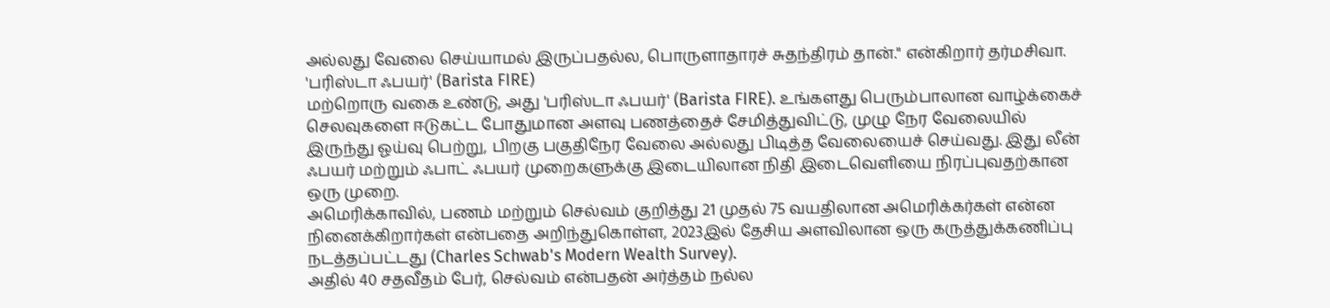அல்லது வேலை செய்யாமல் இருப்பதல்ல, பொருளாதாரச் சுதந்திரம் தான்." என்கிறார் தர்மசிவா.
'பரிஸ்டா ஃபயர்' (Barista FIRE)
மற்றொரு வகை உண்டு, அது 'பரிஸ்டா ஃபயர்' (Barista FIRE). உங்களது பெரும்பாலான வாழ்க்கைச் செலவுகளை ஈடுகட்ட போதுமான அளவு பணத்தைச் சேமித்துவிட்டு, முழு நேர வேலையில் இருந்து ஓய்வு பெற்று, பிறகு பகுதிநேர வேலை அல்லது பிடித்த வேலையைச் செய்வது. இது லீன் ஃபயர் மற்றும் ஃபாட் ஃபயர் முறைகளுக்கு இடையிலான நிதி இடைவெளியை நிரப்புவதற்கான ஒரு முறை.
அமெரிக்காவில், பணம் மற்றும் செல்வம் குறித்து 21 முதல் 75 வயதிலான அமெரிக்கர்கள் என்ன நினைக்கிறார்கள் என்பதை அறிந்துகொள்ள, 2023இல் தேசிய அளவிலான ஒரு கருத்துக்கணிப்பு நடத்தப்பட்டது (Charles Schwab's Modern Wealth Survey).
அதில் 40 சதவீதம் பேர், செல்வம் என்பதன் அர்த்தம் நல்ல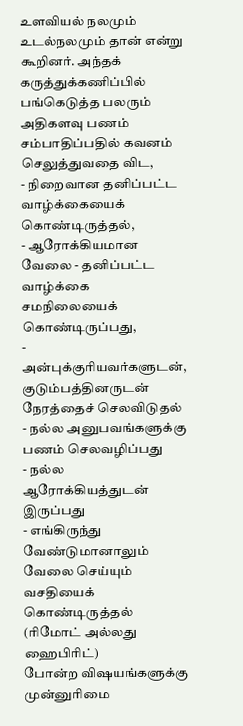உளவியல் நலமும் உடல்நலமும் தான் என்று கூறினர். அந்தக் கருத்துக்கணிப்பில் பங்கெடுத்த பலரும் அதிகளவு பணம் சம்பாதிப்பதில் கவனம் செலுத்துவதை விட,
- நிறைவான தனிப்பட்ட வாழ்க்கையைக் கொண்டிருத்தல்,
- ஆரோக்கியமான வேலை - தனிப்பட்ட வாழ்க்கை சமநிலையைக் கொண்டிருப்பது,
- அன்புக்குரியவர்களுடன், குடும்பத்தினருடன் நேரத்தைச் செலவிடுதல்
- நல்ல அனுபவங்களுக்கு பணம் செலவழிப்பது
- நல்ல ஆரோக்கியத்துடன் இருப்பது
- எங்கிருந்து வேண்டுமானாலும் வேலை செய்யும் வசதியைக் கொண்டிருத்தல் (ரிமோட் அல்லது ஹைபிரிட்)
போன்ற விஷயங்களுக்கு முன்னுரிமை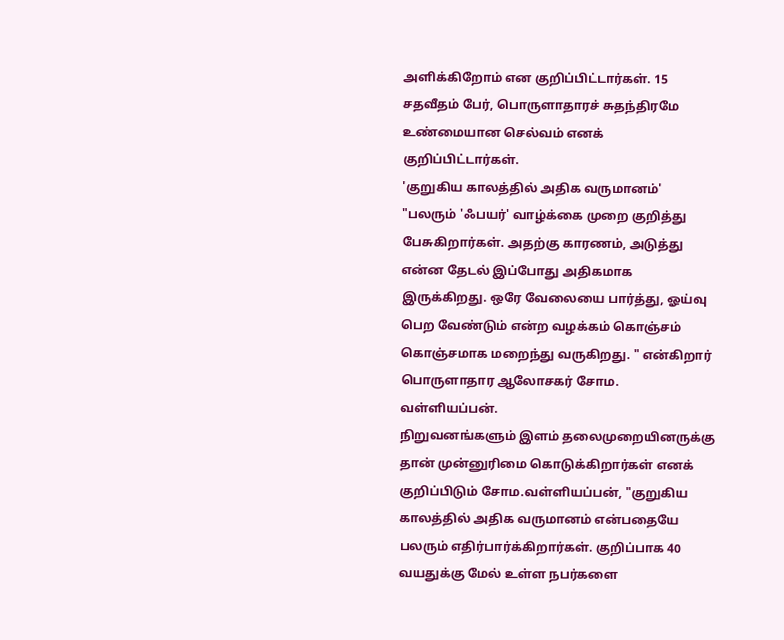அளிக்கிறோம் என குறிப்பிட்டார்கள். 15 சதவீதம் பேர், பொருளாதாரச் சுதந்திரமே உண்மையான செல்வம் எனக் குறிப்பிட்டார்கள்.
'குறுகிய காலத்தில் அதிக வருமானம்'
"பலரும் 'ஃபயர்' வாழ்க்கை முறை குறித்து பேசுகிறார்கள். அதற்கு காரணம், அடுத்து என்ன தேடல் இப்போது அதிகமாக இருக்கிறது. ஒரே வேலையை பார்த்து, ஓய்வு பெற வேண்டும் என்ற வழக்கம் கொஞ்சம் கொஞ்சமாக மறைந்து வருகிறது. " என்கிறார் பொருளாதார ஆலோசகர் சோம. வள்ளியப்பன்.
நிறுவனங்களும் இளம் தலைமுறையினருக்கு தான் முன்னுரிமை கொடுக்கிறார்கள் எனக் குறிப்பிடும் சோம.வள்ளியப்பன், "குறுகிய காலத்தில் அதிக வருமானம் என்பதையே பலரும் எதிர்பார்க்கிறார்கள். குறிப்பாக 40 வயதுக்கு மேல் உள்ள நபர்களை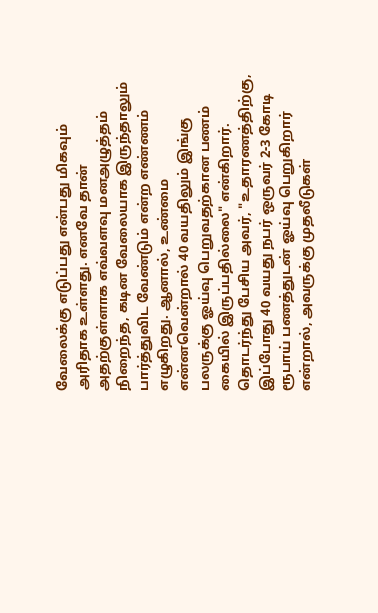வேலைக்கு எடுப்பது என்பது மிகவும் அரிதாக உள்ளது. எனவே தான் அதற்குள்ளாக எவ்வளவு மனஅழுத்தம் நிறைந்த, கடின வேலையாக இருந்தாலும் பார்த்துவிட வேண்டும் என்ற எண்ணம் எழுகிறது. ஆனால், உண்மை என்னவென்றால் 40 வயதிலும் இங்கு பலருக்கு ஓய்வு பெறுவதற்கான பணம் கையில் இருப்பதில்லை" என்கிறார்.
தொடர்ந்து பேசிய அவர், "உதாரணத்திற்கு, இப்போது 40 வயது நபர் ஒருவர் 2-3 கோடி ரூபாய் பணத்துடன் ஓய்வு பெறுகிறார் என்றால், அவருக்கு முதலீடுகள்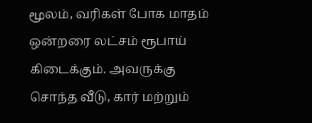மூலம், வரிகள் போக மாதம் ஒன்றரை லட்சம் ரூபாய் கிடைக்கும். அவருக்கு சொந்த வீடு, கார் மற்றும்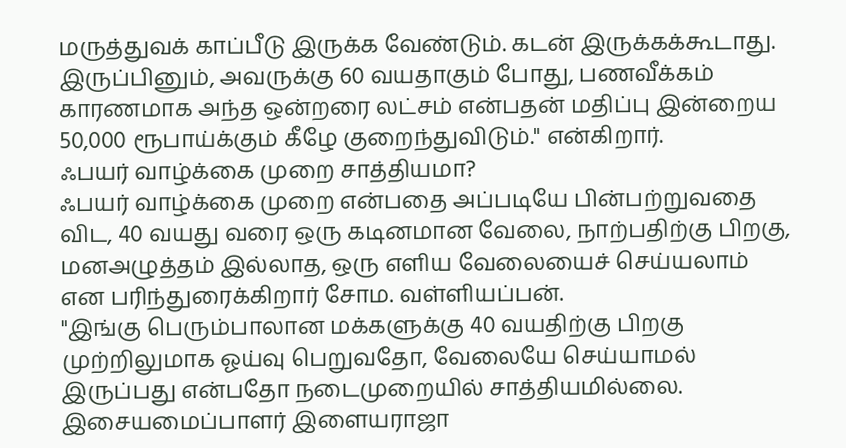மருத்துவக் காப்பீடு இருக்க வேண்டும். கடன் இருக்கக்கூடாது.
இருப்பினும், அவருக்கு 60 வயதாகும் போது, பணவீக்கம் காரணமாக அந்த ஒன்றரை லட்சம் என்பதன் மதிப்பு இன்றைய 50,000 ரூபாய்க்கும் கீழே குறைந்துவிடும்." என்கிறார்.
ஃபயர் வாழ்க்கை முறை சாத்தியமா?
ஃபயர் வாழ்க்கை முறை என்பதை அப்படியே பின்பற்றுவதை விட, 40 வயது வரை ஒரு கடினமான வேலை, நாற்பதிற்கு பிறகு, மனஅழுத்தம் இல்லாத, ஒரு எளிய வேலையைச் செய்யலாம் என பரிந்துரைக்கிறார் சோம. வள்ளியப்பன்.
"இங்கு பெரும்பாலான மக்களுக்கு 40 வயதிற்கு பிறகு முற்றிலுமாக ஓய்வு பெறுவதோ, வேலையே செய்யாமல் இருப்பது என்பதோ நடைமுறையில் சாத்தியமில்லை. இசையமைப்பாளர் இளையராஜா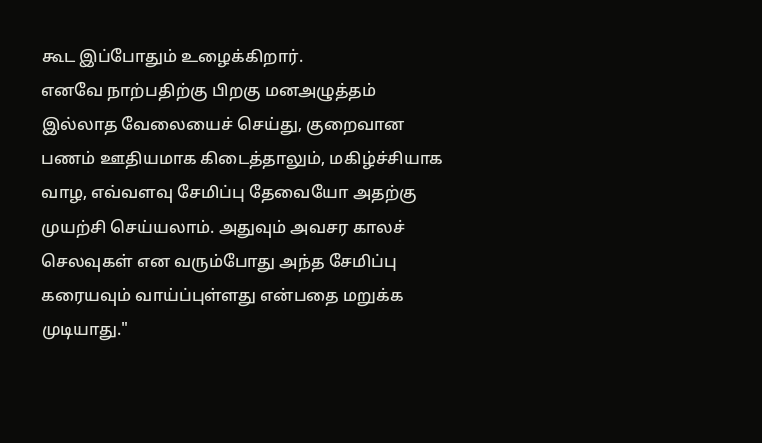கூட இப்போதும் உழைக்கிறார்.
எனவே நாற்பதிற்கு பிறகு மனஅழுத்தம் இல்லாத வேலையைச் செய்து, குறைவான பணம் ஊதியமாக கிடைத்தாலும், மகிழ்ச்சியாக வாழ, எவ்வளவு சேமிப்பு தேவையோ அதற்கு முயற்சி செய்யலாம். அதுவும் அவசர காலச் செலவுகள் என வரும்போது அந்த சேமிப்பு கரையவும் வாய்ப்புள்ளது என்பதை மறுக்க முடியாது."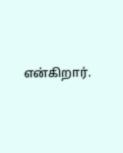என்கிறார்.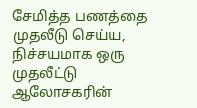சேமித்த பணத்தை முதலீடு செய்ய, நிச்சயமாக ஒரு முதலீட்டு ஆலோசகரின்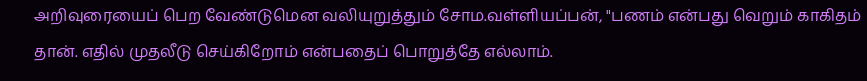அறிவுரையைப் பெற வேண்டுமென வலியுறுத்தும் சோம.வள்ளியப்பன், "பணம் என்பது வெறும் காகிதம் தான். எதில் முதலீடு செய்கிறோம் என்பதைப் பொறுத்தே எல்லாம்.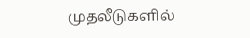முதலீடுகளில்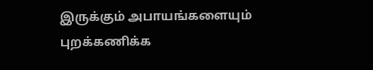இருக்கும் அபாயங்களையும் புறக்கணிக்க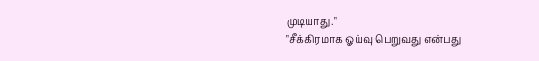முடியாது."
"சீக்கிரமாக ஓய்வு பெறுவது என்பது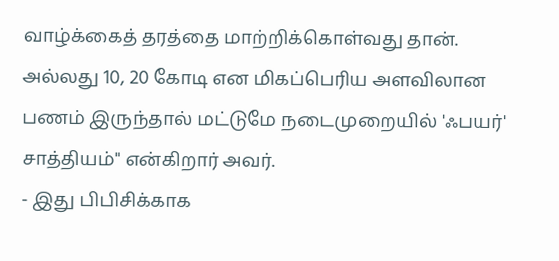வாழ்க்கைத் தரத்தை மாற்றிக்கொள்வது தான். அல்லது 10, 20 கோடி என மிகப்பெரிய அளவிலான பணம் இருந்தால் மட்டுமே நடைமுறையில் 'ஃபயர்' சாத்தியம்" என்கிறார் அவர்.
- இது பிபிசிக்காக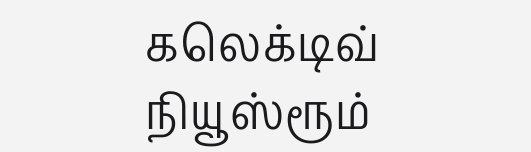கலெக்டிவ் நியூஸ்ரூம்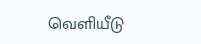வெளியீடு